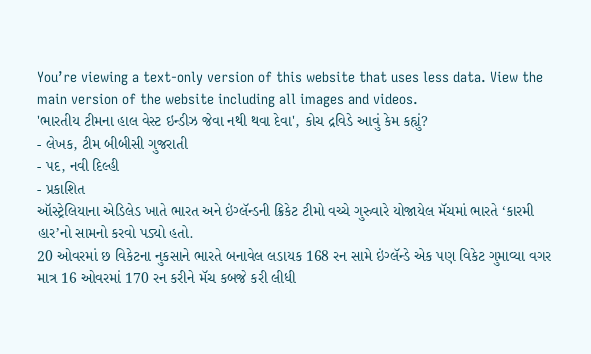You’re viewing a text-only version of this website that uses less data. View the main version of the website including all images and videos.
'ભારતીય ટીમના હાલ વેસ્ટ ઇન્ડીઝ જેવા નથી થવા દેવા', કોચ દ્રવિડે આવું કેમ કહ્યું?
- લેખક, ટીમ બીબીસી ગુજરાતી
- પદ, નવી દિલ્હી
- પ્રકાશિત
ઑસ્ટ્રેલિયાના એડિલેડ ખાતે ભારત અને ઇંગ્લૅન્ડની ક્રિકેટ ટીમો વચ્ચે ગુરુવારે યોજાયેલ મૅચમાં ભારતે ‘કારમી હાર’નો સામનો કરવો પડ્યો હતો.
20 ઓવરમાં છ વિકેટના નુકસાને ભારતે બનાવેલ લડાયક 168 રન સામે ઇંગ્લૅન્ડે એક પણ વિકેટ ગુમાવ્યા વગર માત્ર 16 ઓવરમાં 170 રન કરીને મૅચ કબજે કરી લીધી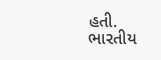હતી.
ભારતીય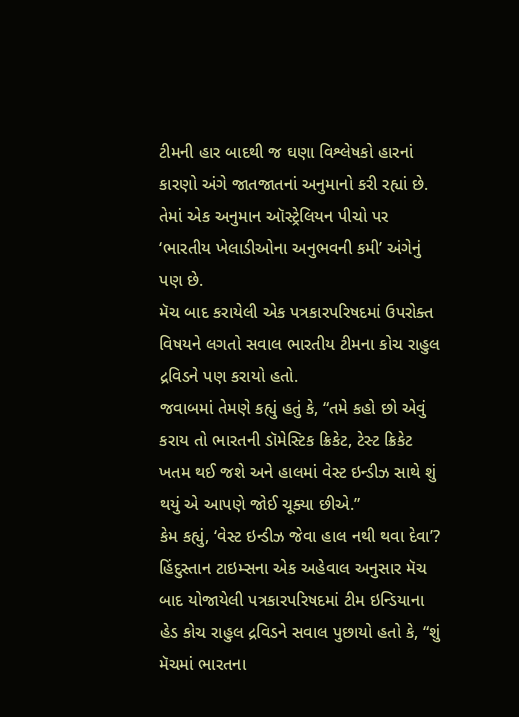ટીમની હાર બાદથી જ ઘણા વિશ્લેષકો હારનાં કારણો અંગે જાતજાતનાં અનુમાનો કરી રહ્યાં છે.
તેમાં એક અનુમાન ઑસ્ટ્રેલિયન પીચો પર ‘ભારતીય ખેલાડીઓના અનુભવની કમી’ અંગેનું પણ છે.
મૅચ બાદ કરાયેલી એક પત્રકારપરિષદમાં ઉપરોક્ત વિષયને લગતો સવાલ ભારતીય ટીમના કોચ રાહુલ દ્રવિડને પણ કરાયો હતો.
જવાબમાં તેમણે કહ્યું હતું કે, “તમે કહો છો એવું કરાય તો ભારતની ડૉમેસ્ટિક ક્રિકેટ, ટેસ્ટ ક્રિકેટ ખતમ થઈ જશે અને હાલમાં વેસ્ટ ઇન્ડીઝ સાથે શું થયું એ આપણે જોઈ ચૂક્યા છીએ.”
કેમ કહ્યું, ‘વેસ્ટ ઇન્ડીઝ જેવા હાલ નથી થવા દેવા’?
હિંદુસ્તાન ટાઇમ્સના એક અહેવાલ અનુસાર મૅચ બાદ યોજાયેલી પત્રકારપરિષદમાં ટીમ ઇન્ડિયાના હેડ કોચ રાહુલ દ્રવિડને સવાલ પુછાયો હતો કે, “શું મૅચમાં ભારતના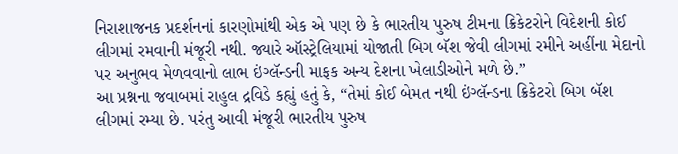નિરાશાજનક પ્રદર્શનનાં કારણોમાંથી એક એ પણ છે કે ભારતીય પુરુષ ટીમના ક્રિકેટરોને વિદેશની કોઈ લીગમાં રમવાની મંજૂરી નથી. જ્યારે ઑસ્ટ્રેલિયામાં યોજાતી બિગ બૅશ જેવી લીગમાં રમીને અહીંના મેદાનો પર અનુભવ મેળવવાનો લાભ ઇંગ્લૅન્ડની માફક અન્ય દેશના ખેલાડીઓને મળે છે.”
આ પ્રશ્નના જવાબમાં રાહુલ દ્રવિડે કહ્યું હતું કે, “તેમાં કોઈ બેમત નથી ઇંગ્લૅન્ડના ક્રિકેટરો બિગ બૅશ લીગમાં રમ્યા છે. પરંતુ આવી મંજૂરી ભારતીય પુરુષ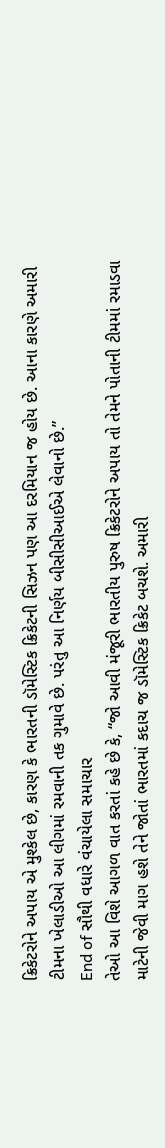ક્રિકેટરોને અપાય એ મુશ્કેલ છે, કારણ કે ભારતની ડૉમેસ્ટિક ક્રિકેટની સિઝન પણ આ દરમિયાન જ હોય છે. આના કારણે અમારી ટીમના ખેલાડીઓ આ લીગમાં રમવાની તક ગુમાવે છે. પરંતુ આ નિર્ણય બીસીસીઆઈએ લેવાનો છે.”
End of સૌથી વધારે વંચાયેલા સમાચાર
તેઓ આ વિશે આગળ વાત કરતાં કહે છે કે, “જો આવી મંજૂરી ભારતીય પુરુષ ક્રિકેટરોને અપાય તો તેમને પોતાની ટીમમાં રમાડવા માટેની જેવી માગ હશે તેને જોતાં ભારતમાં કદાચ જ ડૉમેસ્ટિક ક્રિકેટ બચશે. અમારી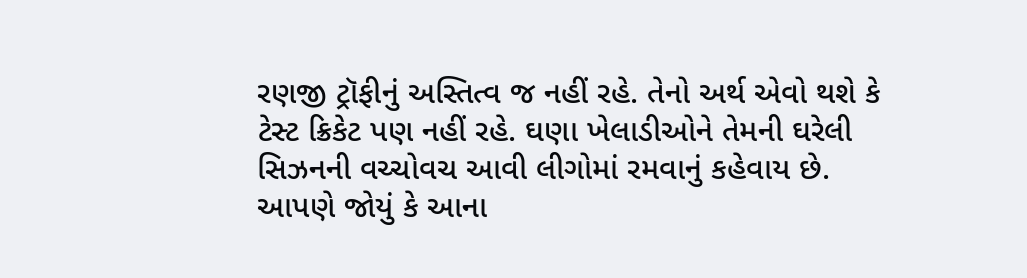રણજી ટ્રૉફીનું અસ્તિત્વ જ નહીં રહે. તેનો અર્થ એવો થશે કે ટેસ્ટ ક્રિકેટ પણ નહીં રહે. ઘણા ખેલાડીઓને તેમની ઘરેલી સિઝનની વચ્ચોવચ આવી લીગોમાં રમવાનું કહેવાય છે. આપણે જોયું કે આના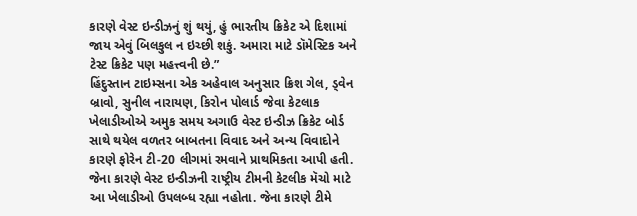કારણે વેસ્ટ ઇન્ડીઝનું શું થયું, હું ભારતીય ક્રિકેટ એ દિશામાં જાય એવું બિલકુલ ન ઇચ્છી શકું. અમારા માટે ડૉમેસ્ટિક અને ટેસ્ટ ક્રિકેટ પણ મહત્ત્વની છે.”
હિંદુસ્તાન ટાઇમ્સના એક અહેવાલ અનુસાર ક્રિશ ગેલ, ડ્વેન બ્રાવો, સુનીલ નારાયણ, કિરોન પોલાર્ડ જેવા કેટલાક ખેલાડીઓએ અમુક સમય અગાઉ વેસ્ટ ઇન્ડીઝ ક્રિકેટ બોર્ડ સાથે થયેલ વળતર બાબતના વિવાદ અને અન્ય વિવાદોને કારણે ફોરેન ટી-20 લીગમાં રમવાને પ્રાથમિકતા આપી હતી. જેના કારણે વેસ્ટ ઇન્ડીઝની રાષ્ટ્રીય ટીમની કેટલીક મૅચો માટે આ ખેલાડીઓ ઉપલબ્ધ રહ્યા નહોતા. જેના કારણે ટીમે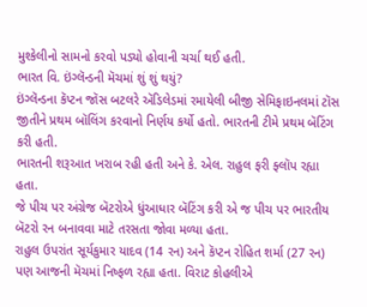મુશ્કેલીનો સામનો કરવો પડ્યો હોવાની ચર્ચા થઈ હતી.
ભારત વિ. ઇંગ્લૅન્ડની મૅચમાં શું શું થયું?
ઇંગ્લૅન્ડના કૅપ્ટન જૉસ બટલરે ઍડિલેડમાં રમાયેલી બીજી સેમિફાઇનલમાં ટૉસ જીતીને પ્રથમ બૉલિંગ કરવાનો નિર્ણય કર્યો હતો. ભારતની ટીમે પ્રથમ બૅટિંગ કરી હતી.
ભારતની શરૂઆત ખરાબ રહી હતી અને કે. એલ. રાહુલ ફરી ફ્લૉપ રહ્યા હતા.
જે પીચ પર અંગ્રેજ બૅટરોએ ધુંઆધાર બૅટિંગ કરી એ જ પીચ પર ભારતીય બૅટરો રન બનાવવા માટે તરસતા જોવા મળ્યા હતા.
રાહુલ ઉપરાંત સૂર્યકુમાર યાદવ (14 રન) અને કૅપ્ટન રોહિત શર્મા (27 રન) પણ આજની મૅચમાં નિષ્ફળ રહ્યા હતા. વિરાટ કોહલીએ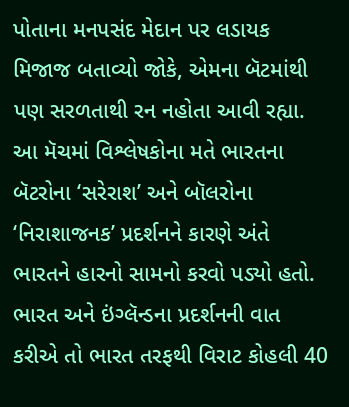પોતાના મનપસંદ મેદાન પર લડાયક મિજાજ બતાવ્યો જોકે, એમના બૅટમાંથી પણ સરળતાથી રન નહોતા આવી રહ્યા.
આ મૅચમાં વિશ્લેષકોના મતે ભારતના બૅટરોના ‘સરેરાશ’ અને બૉલરોના ‘નિરાશાજનક’ પ્રદર્શનને કારણે અંતે ભારતને હારનો સામનો કરવો પડ્યો હતો.
ભારત અને ઇંગ્લૅન્ડના પ્રદર્શનની વાત કરીએ તો ભારત તરફથી વિરાટ કોહલી 40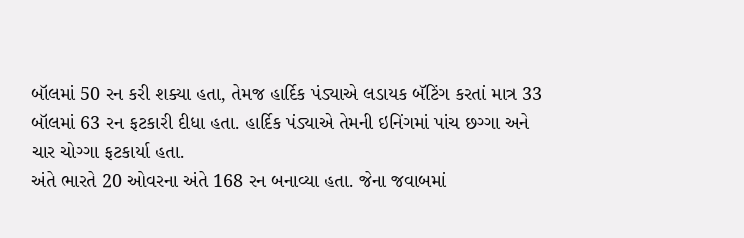બૉલમાં 50 રન કરી શક્યા હતા, તેમજ હાર્દિક પંડ્યાએ લડાયક બૅટિંગ કરતાં માત્ર 33 બૉલમાં 63 રન ફટકારી દીધા હતા. હાર્દિક પંડ્યાએ તેમની ઇનિંગમાં પાંચ છગ્ગા અને ચાર ચોગ્ગા ફટકાર્યા હતા.
અંતે ભારતે 20 ઓવરના અંતે 168 રન બનાવ્યા હતા. જેના જવાબમાં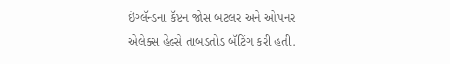ઇંગ્લૅન્ડના કૅપ્ટન જોસ બટલર અને ઓપનર એલેક્સ હેલ્સે તાબડતોડ બૅટિંગ કરી હતી.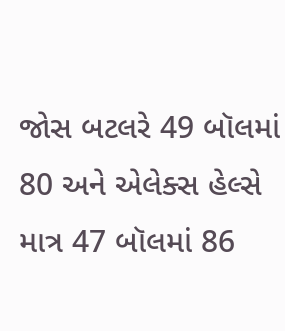જોસ બટલરે 49 બૉલમાં 80 અને એલેક્સ હેલ્સે માત્ર 47 બૉલમાં 86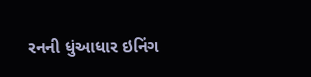રનની ધુંઆધાર ઇનિંગ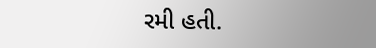રમી હતી.